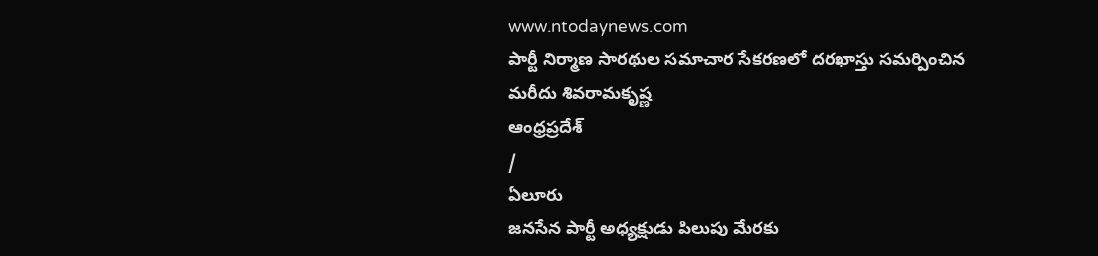www.ntodaynews.com
పార్టీ నిర్మాణ సారథుల సమాచార సేకరణలో దరఖాస్తు సమర్పించిన మరీదు శివరామకృష్ణ
ఆంధ్రప్రదేశ్
/
ఏలూరు
జనసేన పార్టీ అధ్యక్షుడు పిలుపు మేరకు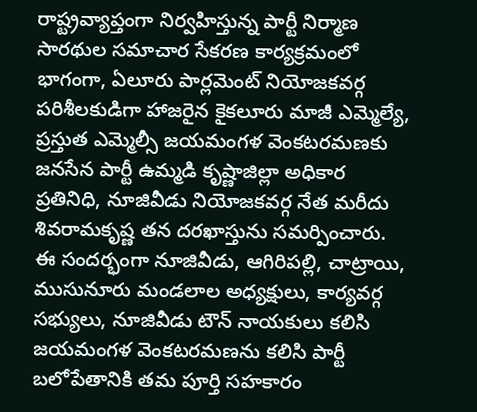రాష్ట్రవ్యాప్తంగా నిర్వహిస్తున్న పార్టీ నిర్మాణ సారథుల సమాచార సేకరణ కార్యక్రమంలో భాగంగా, ఏలూరు పార్లమెంట్ నియోజకవర్గ పరిశీలకుడిగా హాజరైన కైకలూరు మాజీ ఎమ్మెల్యే, ప్రస్తుత ఎమ్మెల్సీ జయమంగళ వెంకటరమణకు జనసేన పార్టీ ఉమ్మడి కృష్ణాజిల్లా అధికార ప్రతినిధి, నూజివీడు నియోజకవర్గ నేత మరీదు శివరామకృష్ణ తన దరఖాస్తును సమర్పించారు.
ఈ సందర్భంగా నూజివీడు, ఆగిరిపల్లి, చాట్రాయి, ముసునూరు మండలాల అధ్యక్షులు, కార్యవర్గ సభ్యులు, నూజివీడు టౌన్ నాయకులు కలిసి జయమంగళ వెంకటరమణను కలిసి పార్టీ బలోపేతానికి తమ పూర్తి సహకారం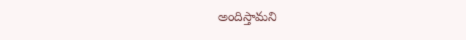అందిస్తామని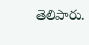తెలిపారు.